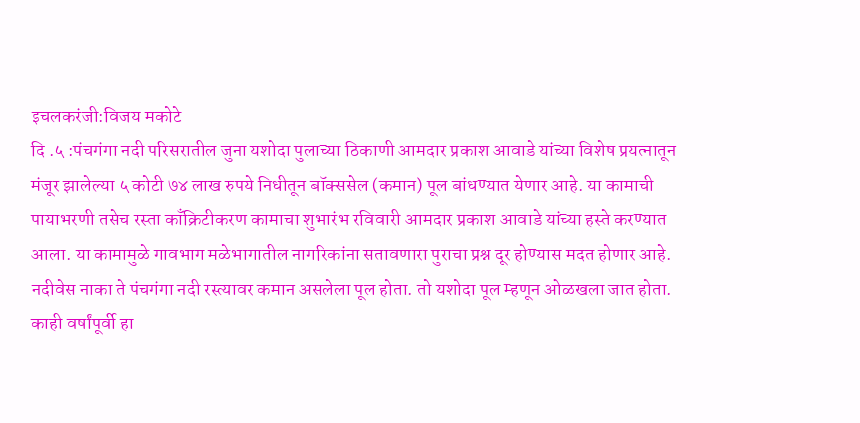इचलकरंजी:विजय मकोटे
दि .५ :पंचगंगा नदी परिसरातील जुना यशोदा पुलाच्या ठिकाणी आमदार प्रकाश आवाडे यांच्या विशेष प्रयत्नातून मंजूर झालेल्या ५ कोटी ७४ लाख रुपये निधीतून बॉक्ससेल (कमान) पूल बांधण्यात येणार आहे. या कामाची पायाभरणी तसेच रस्ता काँक्रिटीकरण कामाचा शुभारंभ रविवारी आमदार प्रकाश आवाडे यांच्या हस्ते करण्यात आला. या कामामुळे गावभाग मळेभागातील नागरिकांना सतावणारा पुराचा प्रश्न दूर होण्यास मदत होणार आहे.
नदीवेस नाका ते पंचगंगा नदी रस्त्यावर कमान असलेला पूल होता. तो यशोदा पूल म्हणून ओळखला जात होता. काही वर्षांपूर्वी हा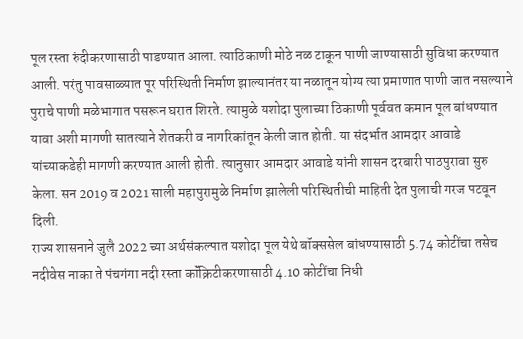पूल रस्ता रुंदीकरणासाठी पाडण्यात आला. त्याठिकाणी मोठे नळ टाकून पाणी जाण्यासाठी सुविधा करण्यात आली. परंतु पावसाळ्यात पूर परिस्थिती निर्माण झाल्यानंतर या नळातून योग्य त्या प्रमाणात पाणी जात नसल्याने पुराचे पाणी मळेभागात पसरून घरात शिरते. त्यामुळे यशोदा पुलाच्या ठिकाणी पूर्ववत कमान पूल बांधण्यात यावा अशी मागणी सातत्याने शेतकरी व नागरिकांतून केली जात होती. या संदर्भात आमदार आवाडे यांच्याकडेही मागणी करण्यात आली होती. त्यानुसार आमदार आवाडे यांनी शासन दरबारी पाठपुरावा सुरु केला. सन 2019 व 2021 साली महापुरामुळे निर्माण झालेली परिस्थितीची माहिती देत पुलाची गरज पटवून दिली.
राज्य शासनाने जुलै 2022 च्या अर्थसंकल्पात यशोदा पूल येथे बॉक्ससेल बांधण्यासाठी 5.74 कोटींचा तसेच नदीवेस नाका ते पंचगंगा नदी रस्ता कॉंक्रिटीकरणासाठी 4.10 कोटींचा निधी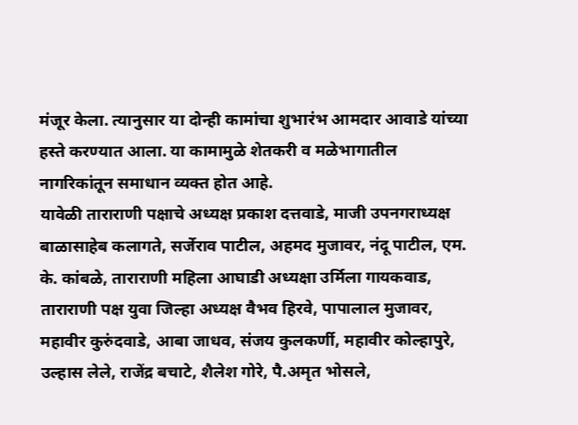मंजूर केला. त्यानुसार या दोन्ही कामांचा शुभारंभ आमदार आवाडे यांच्या हस्ते करण्यात आला. या कामामुळे शेतकरी व मळेभागातील नागरिकांतून समाधान व्यक्त होत आहे.
यावेळी ताराराणी पक्षाचे अध्यक्ष प्रकाश दत्तवाडे, माजी उपनगराध्यक्ष बाळासाहेब कलागते, सर्जेराव पाटील, अहमद मुजावर, नंदू पाटील, एम. के. कांबळे, ताराराणी महिला आघाडी अध्यक्षा उर्मिला गायकवाड, ताराराणी पक्ष युवा जिल्हा अध्यक्ष वैभव हिरवे, पापालाल मुजावर, महावीर कुरुंदवाडे, आबा जाधव, संजय कुलकर्णी, महावीर कोल्हापुरे, उल्हास लेले, राजेंद्र बचाटे, शैलेश गोरे, पै.अमृत भोसले,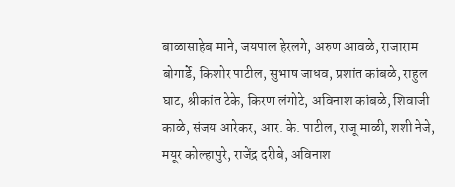बाळासाहेब माने, जयपाल हेरलगे, अरुण आवळे, राजाराम बोगार्डे, किशोर पाटील, सुभाष जाधव, प्रशांत कांबळे, राहुल घाट, श्रीकांत टेके, किरण लंगोटे, अविनाश कांबळे, शिवाजी काळे, संजय आरेकर, आर. के. पाटील, राजू माळी, शशी नेजे, मयूर कोल्हापुरे, राजेंद्र दरीबे, अविनाश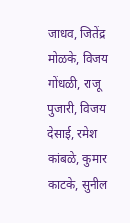जाधव, जितेंद्र मोळके, विजय गोंधळी, राजू पुजारी, विजय देसाई, रमेश कांबळे, कुमार काटके, सुनील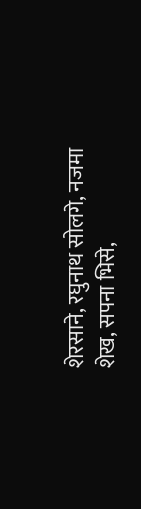शेरसाने, रघुनाथ सोलगे, नजमा शेख, सपना भिसे,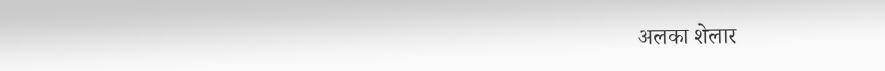अलका शेलार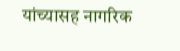यांच्यासह नागरिक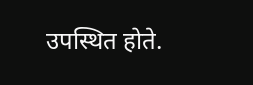उपस्थित होते.